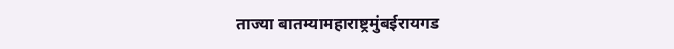ताज्या बातम्यामहाराष्ट्रमुंबईरायगड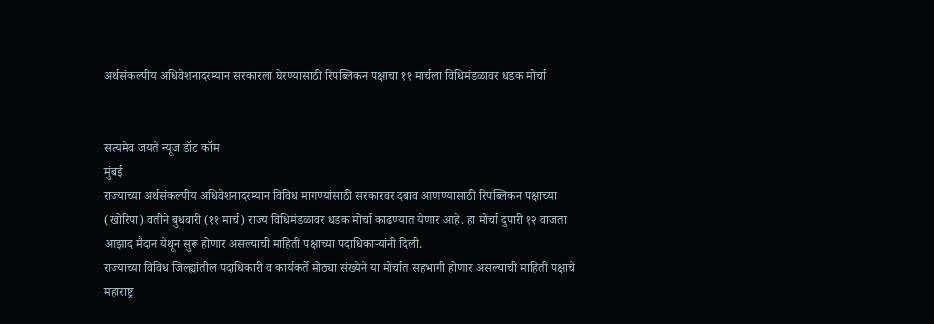अर्थसंकल्पीय अधिवेशनादरम्यान सरकारला घेरण्यासाठी रिपब्लिकन पक्षाचा ११ मार्चला विधिमंडळावर धडक मोर्चा


सत्यमेव जयते न्यूज डॉट कॉम
मुंबई
राज्याच्या अर्थसंकल्पीय अधिवेशनादरम्यान विविध मागण्यांसाठी सरकारवर दबाव आणण्यासाठी रिपब्लिकन पक्षाच्या (खोरिपा) वतीने बुधवारी (११ मार्च) राज्य विधिमंडळावर धडक मोर्चा काढण्यात येणार आहे. हा मोर्चा दुपारी १२ वाजता आझाद मैदान येथून सुरू होणार असल्याची माहिती पक्षाच्या पदाधिकाऱ्यांनी दिली.
राज्याच्या विविध जिल्ह्यांतील पदाधिकारी व कार्यकर्ते मोठ्या संख्येने या मोर्चात सहभागी होणार असल्याची माहिती पक्षाचे महाराष्ट्र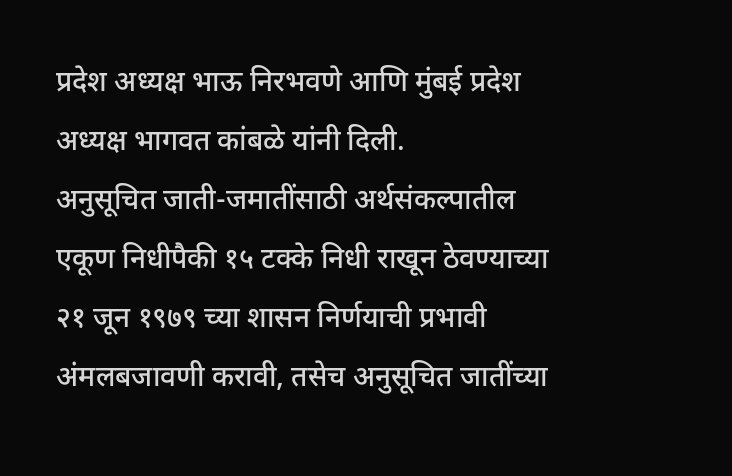प्रदेश अध्यक्ष भाऊ निरभवणे आणि मुंबई प्रदेश अध्यक्ष भागवत कांबळे यांनी दिली.
अनुसूचित जाती-जमातींसाठी अर्थसंकल्पातील एकूण निधीपैकी १५ टक्के निधी राखून ठेवण्याच्या २१ जून १९७९ च्या शासन निर्णयाची प्रभावी अंमलबजावणी करावी, तसेच अनुसूचित जातींच्या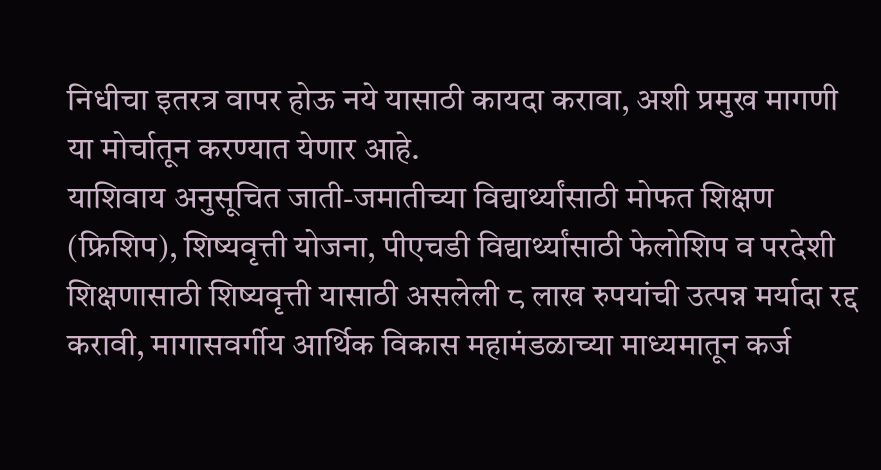निधीचा इतरत्र वापर होऊ नये यासाठी कायदा करावा, अशी प्रमुख मागणी या मोर्चातून करण्यात येणार आहे.
याशिवाय अनुसूचित जाती-जमातीच्या विद्यार्थ्यांसाठी मोफत शिक्षण (फ्रिशिप), शिष्यवृत्ती योजना, पीएचडी विद्यार्थ्यांसाठी फेलोशिप व परदेशी शिक्षणासाठी शिष्यवृत्ती यासाठी असलेली ८ लाख रुपयांची उत्पन्न मर्यादा रद्द करावी, मागासवर्गीय आर्थिक विकास महामंडळाच्या माध्यमातून कर्ज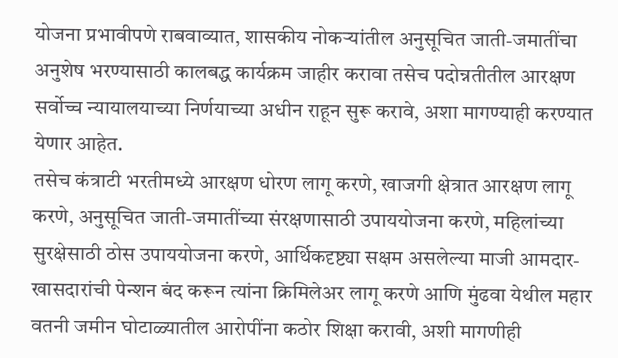योजना प्रभावीपणे राबवाव्यात, शासकीय नोकऱ्यांतील अनुसूचित जाती-जमातींचा अनुशेष भरण्यासाठी कालबद्ध कार्यक्रम जाहीर करावा तसेच पदोन्नतीतील आरक्षण सर्वोच्च न्यायालयाच्या निर्णयाच्या अधीन राहून सुरू करावे, अशा मागण्याही करण्यात येणार आहेत.
तसेच कंत्राटी भरतीमध्ये आरक्षण धोरण लागू करणे, खाजगी क्षेत्रात आरक्षण लागू करणे, अनुसूचित जाती-जमातींच्या संरक्षणासाठी उपाययोजना करणे, महिलांच्या सुरक्षेसाठी ठोस उपाययोजना करणे, आर्थिकदृष्ट्या सक्षम असलेल्या माजी आमदार-खासदारांची पेन्शन बंद करून त्यांना क्रिमिलेअर लागू करणे आणि मुंढवा येथील महार वतनी जमीन घोटाळ्यातील आरोपींना कठोर शिक्षा करावी, अशी मागणीही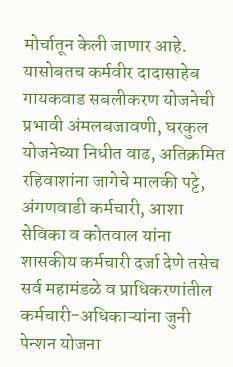मोर्चातून केली जाणार आहे.
यासोबतच कर्मवीर दादासाहेब गायकवाड सबलीकरण योजनेची प्रभावी अंमलबजावणी, घरकुल योजनेच्या निधीत वाढ, अतिक्रमित रहिवाशांना जागेचे मालकी पट्टे, अंगणवाडी कर्मचारी, आशा सेविका व कोतवाल यांना शासकीय कर्मचारी दर्जा देणे तसेच सर्व महामंडळे व प्राधिकरणांतील कर्मचारी-अधिकाऱ्यांना जुनी पेन्शन योजना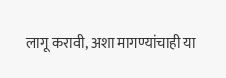लागू करावी, अशा मागण्यांचाही या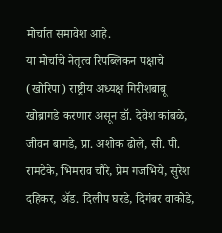मोर्चात समावेश आहे.
या मोर्चाचे नेतृत्व रिपब्लिकन पक्षाचे (खोरिपा) राष्ट्रीय अध्यक्ष गिरीशबाबू खोब्रागडे करणार असून डॉ. देवेश कांबळे, जीवन बागडे, प्रा. अशोक ढोले, सी. पी. रामटेके, भिमराव चौरे, प्रेम गजभिये, सुरेश दहिकर, अ‍ॅड. दिलीप घरडे, दिगंबर वाकोडे,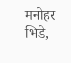मनोहर भिडे,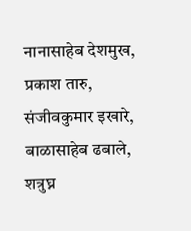नानासाहेब देशमुख, प्रकाश तारु, संजीवकुमार इखारे, बाळासाहेब ढबाले, शत्रुघ्न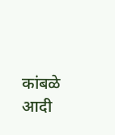कांबळे आदी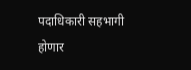पदाधिकारी सहभागी होणार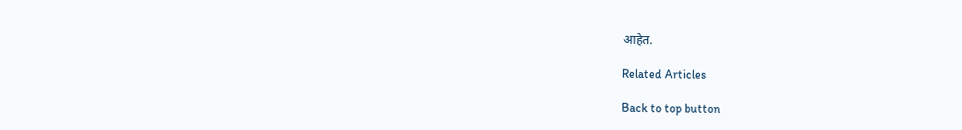आहेत.

Related Articles

Back to top button